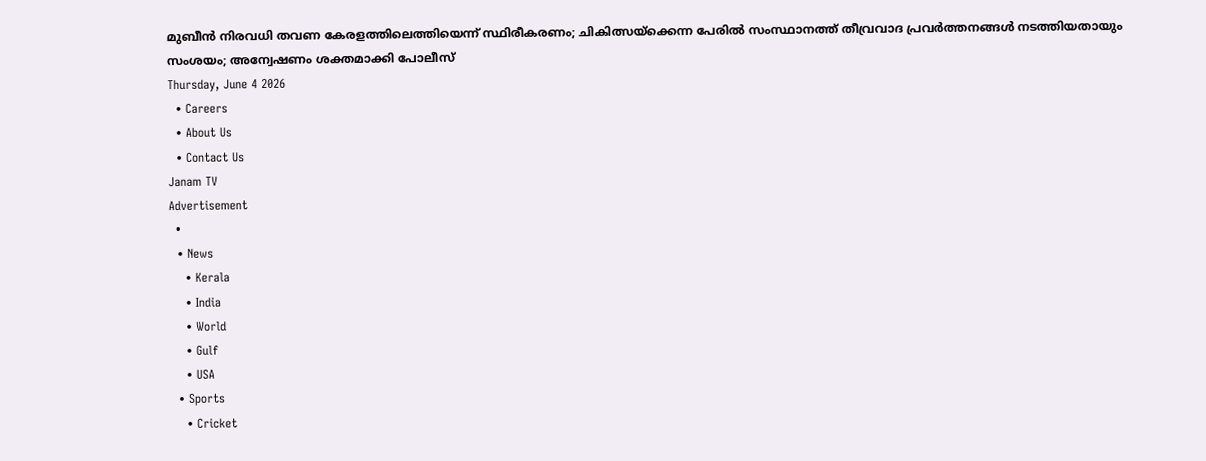മുബീൻ നിരവധി തവണ കേരളത്തിലെത്തിയെന്ന് സ്ഥിരീകരണം; ചികിത്സയ്ക്കെന്ന പേരിൽ സംസ്ഥാനത്ത് തീവ്രവാദ പ്രവർത്തനങ്ങൾ നടത്തിയതായും സംശയം; അന്വേഷണം ശക്തമാക്കി പോലീസ്
Thursday, June 4 2026
  • Careers
  • About Us
  • Contact Us
Janam TV
Advertisement
  •
  • News
    • Kerala
    • India
    • World
    • Gulf
    • USA
  • Sports
    • Cricket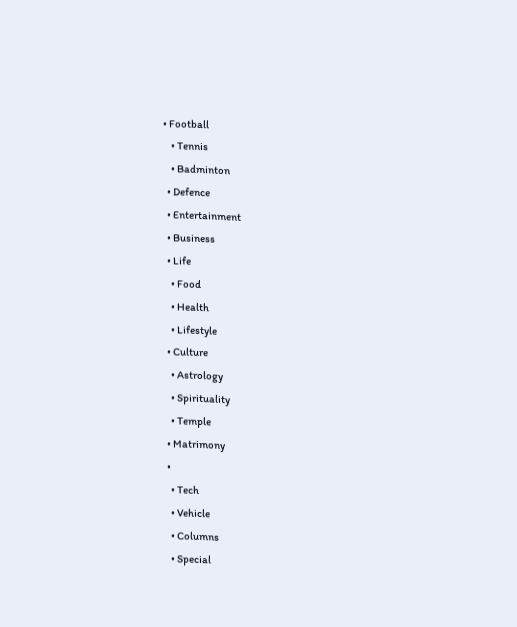• Football
    • Tennis
    • Badminton
  • Defence
  • Entertainment
  • Business
  • Life
    • Food
    • Health
    • Lifestyle
  • Culture
    • Astrology
    • Spirituality
    • Temple
  • Matrimony
  •
    • Tech
    • Vehicle
    • Columns
    • Special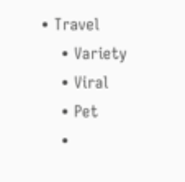• Travel
    • Variety
    • Viral
    • Pet
    •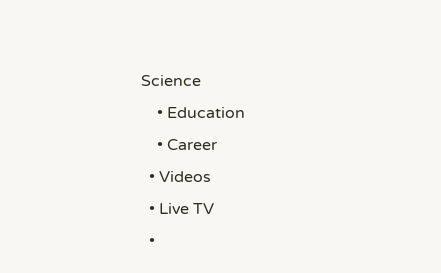Science
    • Education
    • Career
  • Videos
  • Live TV
  •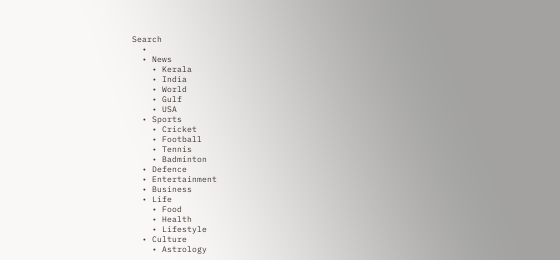Search
  •
  • News
    • Kerala
    • India
    • World
    • Gulf
    • USA
  • Sports
    • Cricket
    • Football
    • Tennis
    • Badminton
  • Defence
  • Entertainment
  • Business
  • Life
    • Food
    • Health
    • Lifestyle
  • Culture
    • Astrology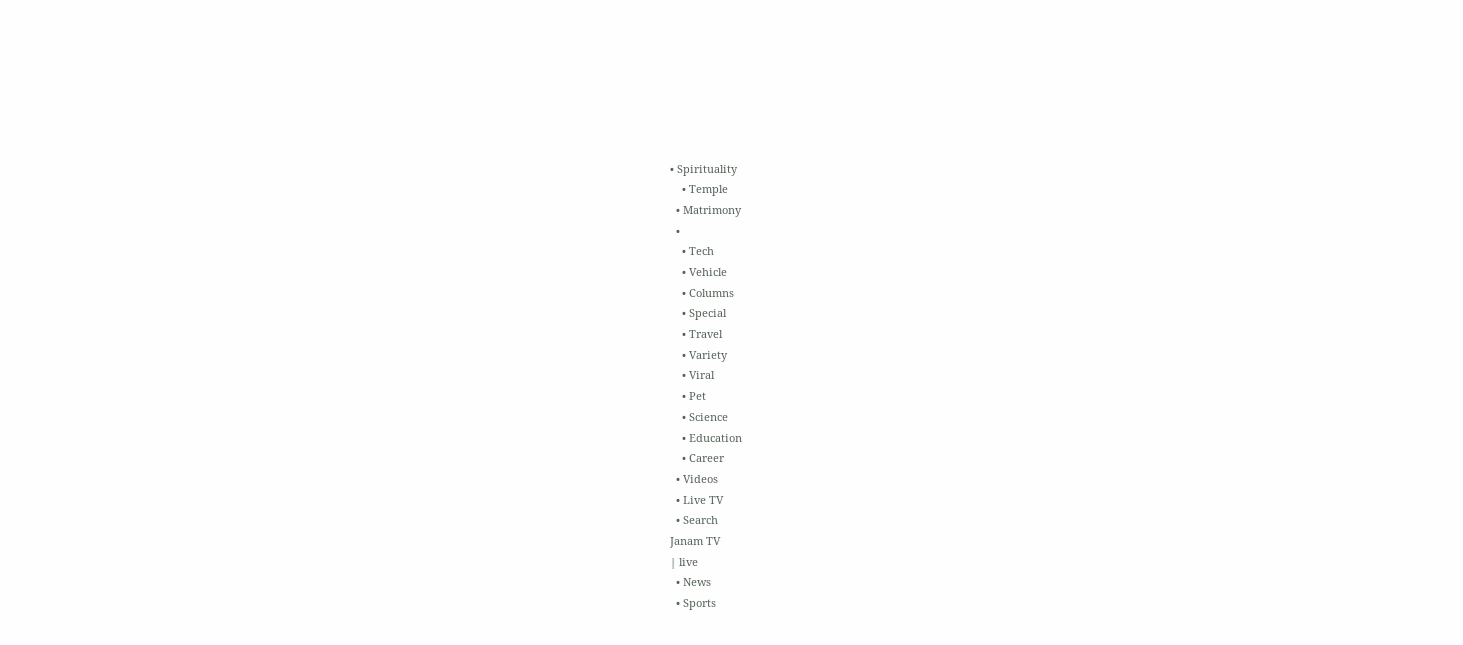• Spirituality
    • Temple
  • Matrimony
  •
    • Tech
    • Vehicle
    • Columns
    • Special
    • Travel
    • Variety
    • Viral
    • Pet
    • Science
    • Education
    • Career
  • Videos
  • Live TV
  • Search
Janam TV
| live
  • News
  • Sports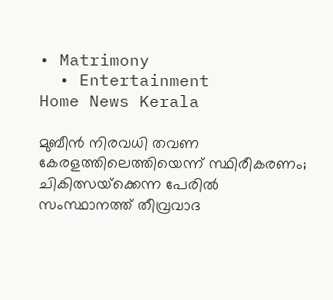• Matrimony
  • Entertainment
Home News Kerala

മുബീൻ നിരവധി തവണ കേരളത്തിലെത്തിയെന്ന് സ്ഥിരീകരണം; ചികിത്സയ്‌ക്കെന്ന പേരിൽ സംസ്ഥാനത്ത് തീവ്രവാദ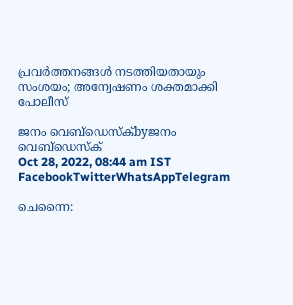പ്രവർത്തനങ്ങൾ നടത്തിയതായും സംശയം; അന്വേഷണം ശക്തമാക്കി പോലീസ്

ജനം വെബ്‌ഡെസ്ക്byജനം വെബ്‌ഡെസ്ക്
Oct 28, 2022, 08:44 am IST
FacebookTwitterWhatsAppTelegram

ചെന്നൈ: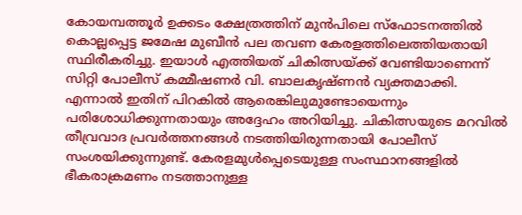കോയമ്പത്തൂർ ഉക്കടം ക്ഷേത്രത്തിന് മുൻപിലെ സ്‌ഫോടനത്തിൽ കൊല്ലപ്പെട്ട ജമേഷ മുബീൻ പല തവണ കേരളത്തിലെത്തിയതായി സ്ഥിരീകരിച്ചു. ഇയാൾ എത്തിയത് ചികിത്സയ്‌ക്ക് വേണ്ടിയാണെന്ന് സിറ്റി പോലീസ് കമ്മീഷണർ വി. ബാലകൃഷ്ണൻ വ്യക്തമാക്കി. എന്നാൽ ഇതിന് പിറകിൽ ആരെങ്കിലുമുണ്ടോയെന്നും പരിശോധിക്കുന്നതായും അദ്ദേഹം അറിയിച്ചു. ചികിത്സയുടെ മറവിൽ തീവ്രവാദ പ്രവർത്തനങ്ങൾ നടത്തിയിരുന്നതായി പോലീസ് സംശയിക്കുന്നുണ്ട്. കേരളമുൾപ്പെടെയുള്ള സംസ്ഥാനങ്ങളിൽ ഭീകരാക്രമണം നടത്താനുള്ള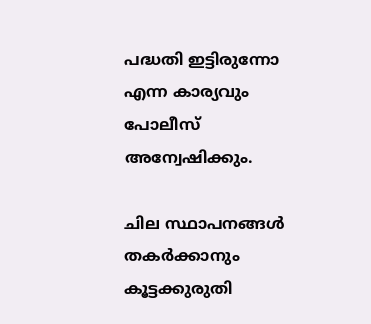പദ്ധതി ഇട്ടിരുന്നോ എന്ന കാര്യവും പോലീസ് അന്വേഷിക്കും.

ചില സ്ഥാപനങ്ങൾ തകർക്കാനും കൂട്ടക്കുരുതി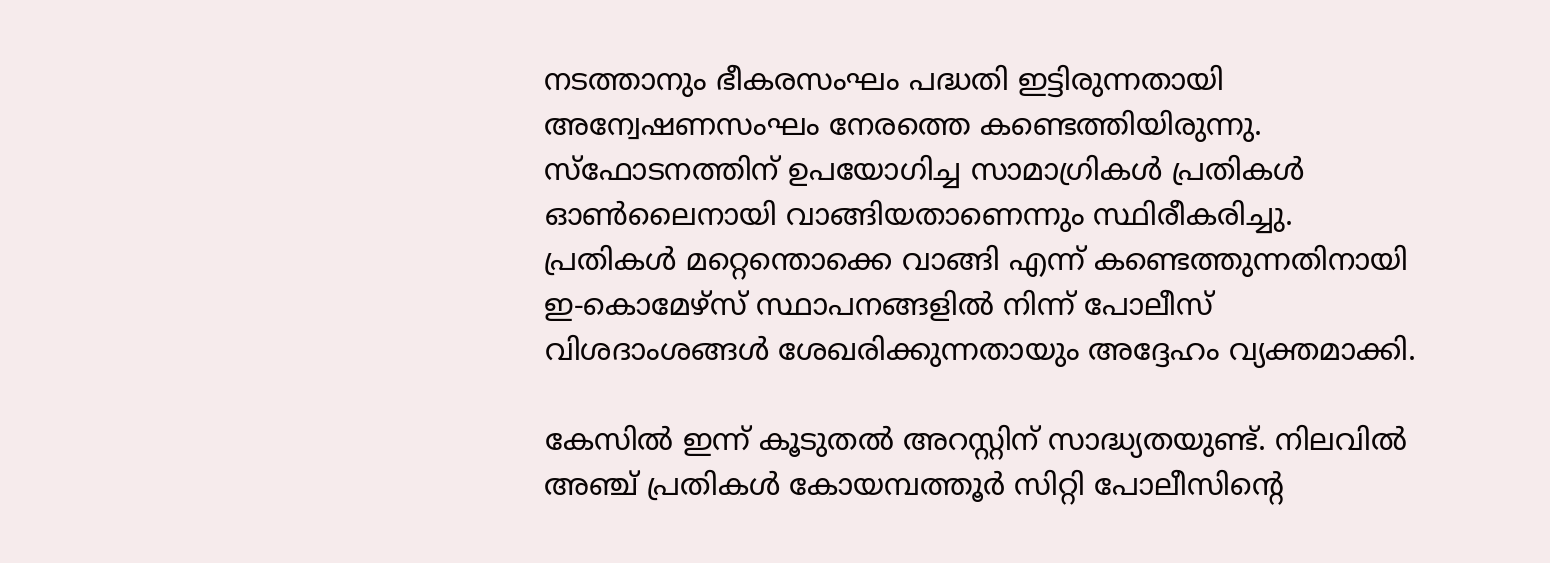നടത്താനും ഭീകരസംഘം പദ്ധതി ഇട്ടിരുന്നതായി അന്വേഷണസംഘം നേരത്തെ കണ്ടെത്തിയിരുന്നു. സ്‌ഫോടനത്തിന് ഉപയോഗിച്ച സാമാഗ്രികൾ പ്രതികൾ ഓൺലൈനായി വാങ്ങിയതാണെന്നും സ്ഥിരീകരിച്ചു. പ്രതികൾ മറ്റെന്തൊക്കെ വാങ്ങി എന്ന് കണ്ടെത്തുന്നതിനായി ഇ-കൊമേഴ്‌സ് സ്ഥാപനങ്ങളിൽ നിന്ന് പോലീസ് വിശദാംശങ്ങൾ ശേഖരിക്കുന്നതായും അദ്ദേഹം വ്യക്തമാക്കി.

കേസിൽ ഇന്ന് കൂടുതൽ അറസ്റ്റിന് സാദ്ധ്യതയുണ്ട്. നിലവിൽ അഞ്ച് പ്രതികൾ കോയമ്പത്തൂർ സിറ്റി പോലീസിന്റെ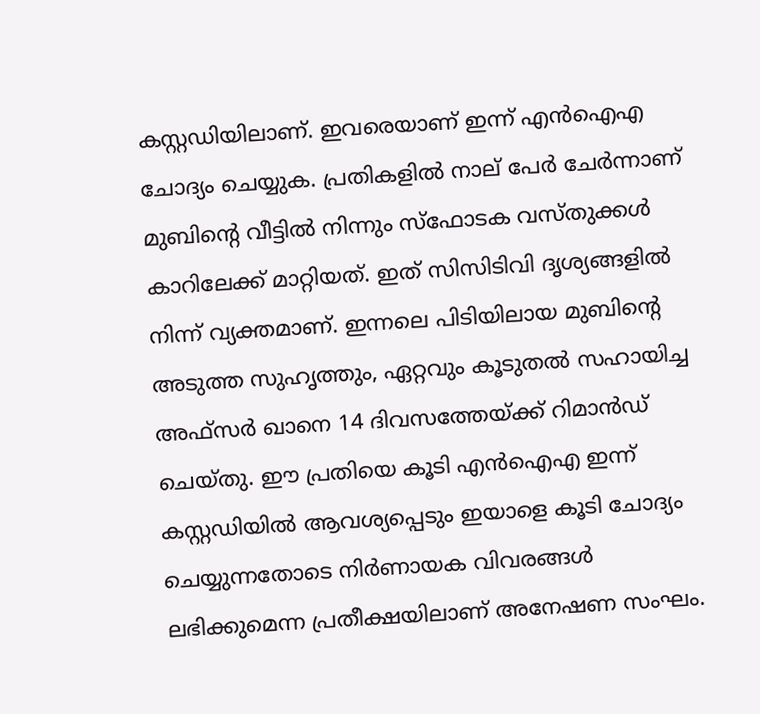കസ്റ്റഡിയിലാണ്. ഇവരെയാണ് ഇന്ന് എൻഐഎ ചോദ്യം ചെയ്യുക. പ്രതികളിൽ നാല് പേർ ചേർന്നാണ് മുബിന്റെ വീട്ടിൽ നിന്നും സ്‌ഫോടക വസ്തുക്കൾ കാറിലേക്ക് മാറ്റിയത്. ഇത് സിസിടിവി ദൃശ്യങ്ങളിൽ നിന്ന് വ്യക്തമാണ്. ഇന്നലെ പിടിയിലായ മുബിന്റെ അടുത്ത സുഹൃത്തും, ഏറ്റവും കൂടുതൽ സഹായിച്ച അഫ്‌സർ ഖാനെ 14 ദിവസത്തേയ്‌ക്ക് റിമാൻഡ് ചെയ്തു. ഈ പ്രതിയെ കൂടി എൻഐഎ ഇന്ന് കസ്റ്റഡിയിൽ ആവശ്യപ്പെടും ഇയാളെ കൂടി ചോദ്യം ചെയ്യുന്നതോടെ നിർണായക വിവരങ്ങൾ ലഭിക്കുമെന്ന പ്രതീക്ഷയിലാണ് അനേഷണ സംഘം.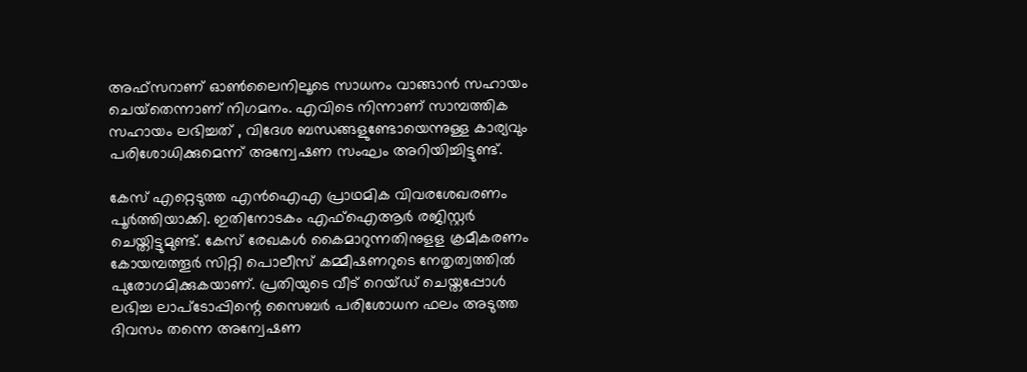അഫ്‌സറാണ് ഓൺലൈനിലൂടെ സാധനം വാങ്ങാൻ സഹായം ചെയ്‌തെന്നാണ് നിഗമനം. എവിടെ നിന്നാണ് സാമ്പത്തിക സഹായം ലഭിച്ചത് , വിദേശ ബന്ധങ്ങളുണ്ടോയെന്നുള്ള കാര്യവും പരിശോധിക്കുമെന്ന് അന്വേഷണ സംഘം അറിയിച്ചിട്ടുണ്ട്.

കേസ് എറ്റെടുത്ത എൻഐഎ പ്രാഥമിക വിവരശേഖരണം പൂർത്തിയാക്കി. ഇതിനോടകം എഫ്‌ഐആർ രജിസ്റ്റർ ചെയ്തിട്ടുമുണ്ട്. കേസ് രേഖകൾ കൈമാറുന്നതിനുളള ക്രമീകരണം കോയമ്പത്തൂർ സിറ്റി പൊലീസ് കമ്മീഷണറുടെ നേതൃത്വത്തിൽ പുരോഗമിക്കുകയാണ്. പ്രതിയുടെ വീട് റെയ്ഡ് ചെയ്തപ്പോൾ ലഭിച്ച ലാപ്‌ടോപ്പിന്റെ സൈബർ പരിശോധന ഫലം അടുത്ത ദിവസം തന്നെ അന്വേഷണ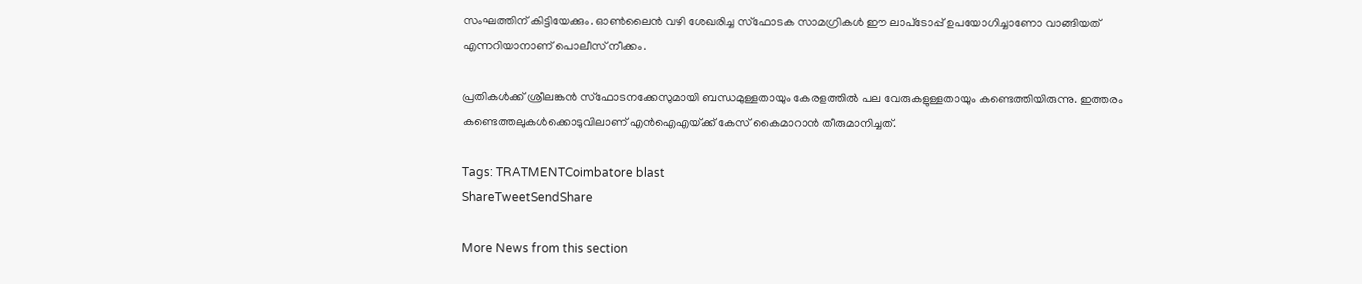സംഘത്തിന് കിട്ടിയേക്കും. ഓൺലൈൻ വഴി ശേഖരിച്ച സ്‌ഫോടക സാമഗ്രികൾ ഈ ലാപ്‌ടോപ്പ് ഉപയോഗിച്ചാണോ വാങ്ങിയത് എന്നറിയാനാണ് പൊലീസ് നീക്കം.

പ്രതികൾക്ക് ശ്രീലങ്കൻ സ്‌ഫോടനക്കേസുമായി ബന്ധമുള്ളതായും കേരളത്തിൽ പല വേരുകളുള്ളതായും കണ്ടെത്തിയിരുന്നു. ഇത്തരം കണ്ടെത്തലുകൾക്കൊടുവിലാണ് എൻഐഎയ്‌ക്ക് കേസ് കൈമാറാൻ തീരുമാനിച്ചത്.

Tags: TRATMENTCoimbatore blast
ShareTweetSendShare

More News from this section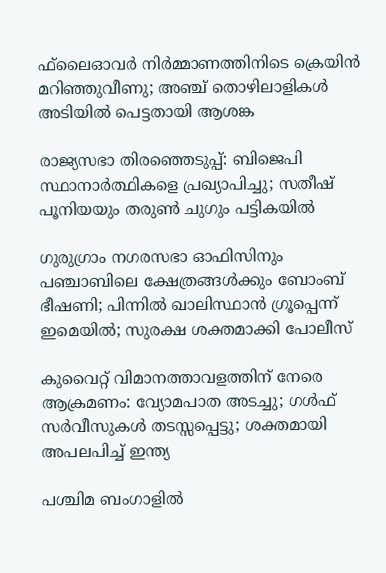ഫ്‌ലൈഓവര്‍ നിര്‍മ്മാണത്തിനിടെ ക്രെയിന്‍ മറിഞ്ഞുവീണു; അഞ്ച് തൊഴിലാളികള്‍ അടിയില്‍ പെട്ടതായി ആശങ്ക

രാജ്യസഭാ തിരഞ്ഞെടുപ്പ്: ബിജെപി സ്ഥാനാര്‍ത്ഥികളെ പ്രഖ്യാപിച്ചു; സതീഷ് പൂനിയയും തരുണ്‍ ചുഗും പട്ടികയില്‍

ഗുരുഗ്രാം നഗരസഭാ ഓഫിസിനും പഞ്ചാബിലെ ക്ഷേത്രങ്ങള്‍ക്കും ബോംബ് ഭീഷണി; പിന്നില്‍ ഖാലിസ്ഥാന്‍ ഗ്രൂപ്പെന്ന് ഇമെയില്‍; സുരക്ഷ ശക്തമാക്കി പോലീസ്

കുവൈറ്റ് വിമാനത്താവളത്തിന് നേരെ ആക്രമണം: വ്യോമപാത അടച്ചു; ഗള്‍ഫ് സര്‍വീസുകള്‍ തടസ്സപ്പെട്ടു; ശക്തമായി അപലപിച്ച് ഇന്ത്യ

പശ്ചിമ ബംഗാളില്‍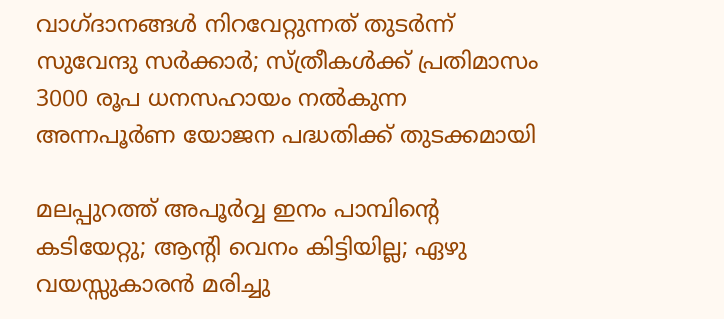വാഗ്ദാനങ്ങള്‍ നിറവേറ്റുന്നത് തുടര്‍ന്ന് സുവേന്ദു സര്‍ക്കാര്‍; സ്ത്രീകള്‍ക്ക് പ്രതിമാസം 3000 രൂപ ധനസഹായം നല്‍കുന്ന അന്നപൂര്‍ണ യോജന പദ്ധതിക്ക് തുടക്കമായി

മലപ്പുറത്ത് അപൂര്‍വ്വ ഇനം പാമ്പിന്റെ കടിയേറ്റു; ആന്റി വെനം കിട്ടിയില്ല; ഏഴു വയസ്സുകാരന്‍ മരിച്ചു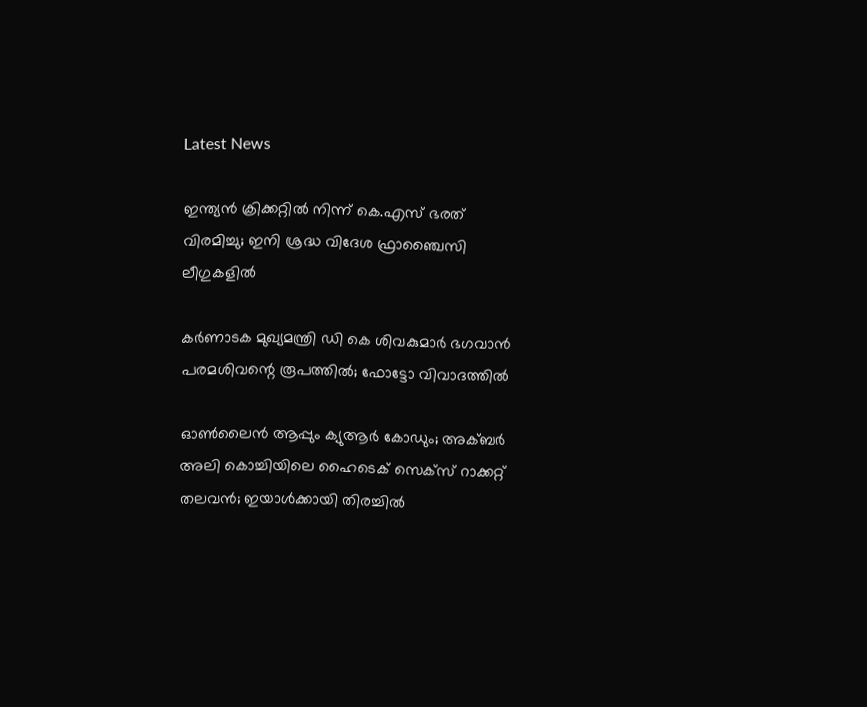Latest News

ഇന്ത്യന്‍ ക്രിക്കറ്റില്‍ നിന്ന് കെ.എസ് ഭരത് വിരമിച്ചു; ഇനി ശ്രദ്ധ വിദേശ ഫ്രാഞ്ചൈസി ലീഗുകളില്‍

കർണാടക മുഖ്യമന്ത്രി ഡി കെ ശിവകുമാർ ഭഗവാൻ പരമശിവന്റെ രൂപത്തിൽ; ഫോട്ടോ വിവാദത്തിൽ

ഓണ്‍ലൈന്‍ ആപ്പും ക്യുആര്‍ കോഡും; അക്ബര്‍ അലി കൊച്ചിയിലെ ഹൈടെക് സെക്‌സ് റാക്കറ്റ് തലവന്‍; ഇയാള്‍ക്കായി തിരച്ചില്‍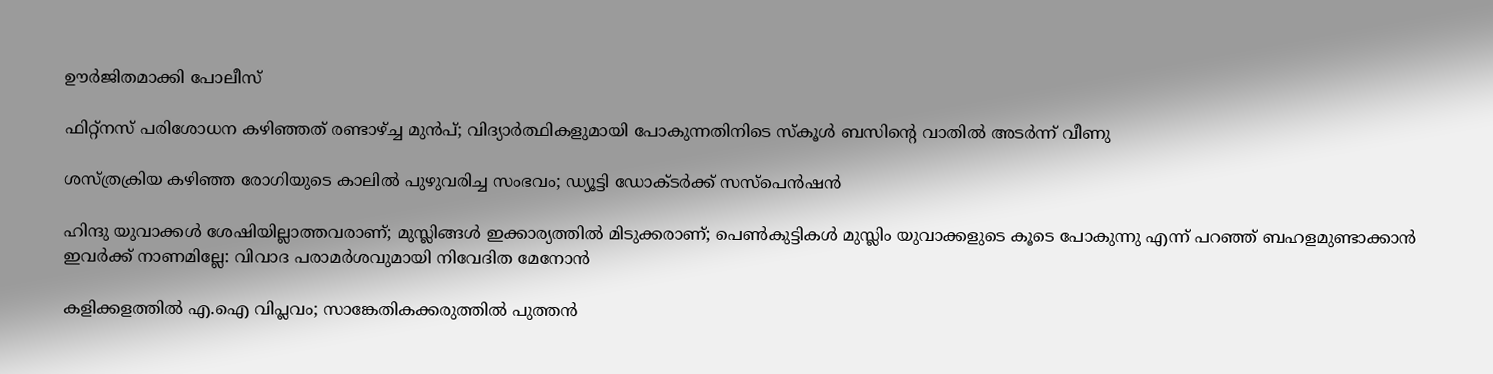ഊര്‍ജിതമാക്കി പോലീസ്

ഫിറ്റ്നസ് പരിശോധന കഴിഞ്ഞത് രണ്ടാഴ്‌ച്ച മുൻപ്; വിദ്യാർത്ഥികളുമായി പോകുന്നതിനിടെ സ്കൂള്‍ ബസിന്റെ വാതിൽ അടര്‍ന്ന് വീണു

ശസ്ത്രക്രിയ കഴിഞ്ഞ രോഗിയുടെ കാലില്‍ പുഴുവരിച്ച സംഭവം; ഡ്യൂട്ടി ഡോക്ടര്‍ക്ക് സസ്‌പെന്‍ഷന്‍

ഹിന്ദു യുവാക്കൾ ശേഷിയില്ലാത്തവരാണ്; മുസ്ലിങ്ങൾ ഇക്കാര്യത്തിൽ മിടുക്കരാണ്; പെൺകുട്ടികൾ മുസ്ലിം യുവാക്കളുടെ കൂടെ പോകുന്നു എന്ന് പറഞ്ഞ് ബഹളമുണ്ടാക്കാൻ ഇവർക്ക് നാണമില്ലേ: വിവാദ പരാമർശവുമായി നിവേദിത മേനോൻ

കളിക്കളത്തില്‍ എ.ഐ വിപ്ലവം; സാങ്കേതികക്കരുത്തില്‍ പുത്തന്‍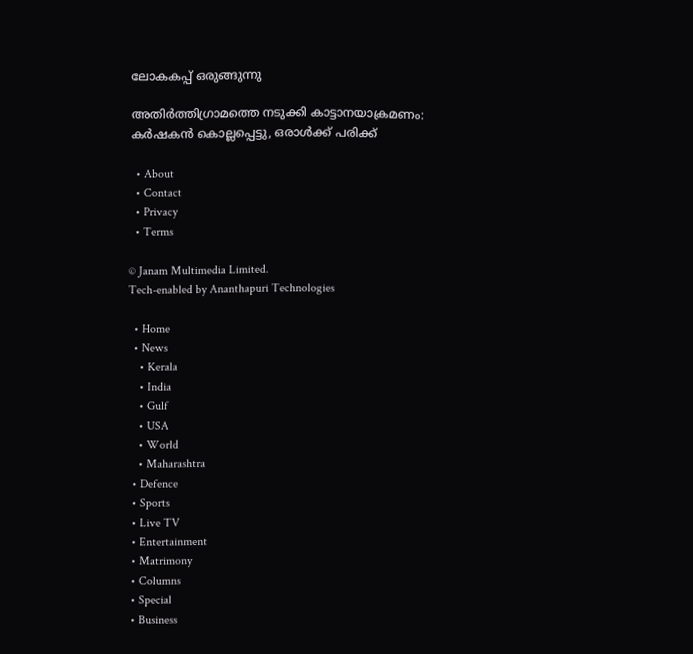ലോകകപ്പ് ഒരുങ്ങുന്നു

അതിര്‍ത്തിഗ്രാമത്തെ നടുക്കി കാട്ടാനയാക്രമണം: കര്‍ഷകന്‍ കൊല്ലപ്പെട്ടു, ഒരാള്‍ക്ക് പരിക്ക്

  • About
  • Contact
  • Privacy
  • Terms

© Janam Multimedia Limited.
Tech-enabled by Ananthapuri Technologies

  • Home
  • News
    • Kerala
    • India
    • Gulf
    • USA
    • World
    • Maharashtra
  • Defence
  • Sports
  • Live TV
  • Entertainment
  • Matrimony
  • Columns
  • Special
  • Business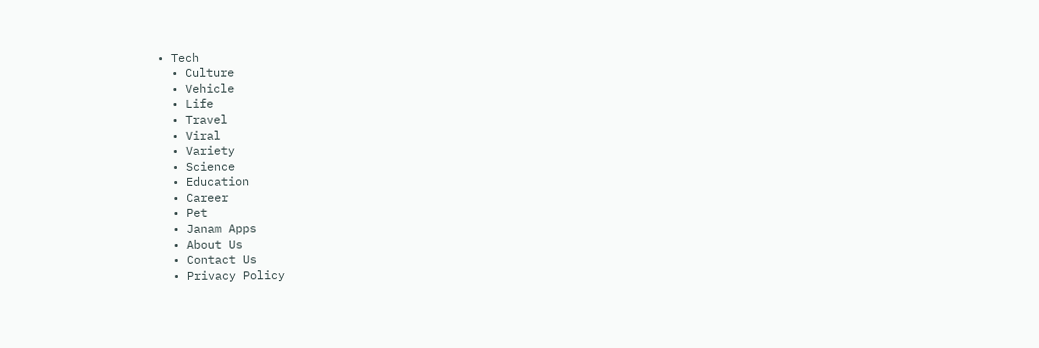• Tech
  • Culture
  • Vehicle
  • Life
  • Travel
  • Viral
  • Variety
  • Science
  • Education
  • Career
  • Pet
  • Janam Apps
  • About Us
  • Contact Us
  • Privacy Policy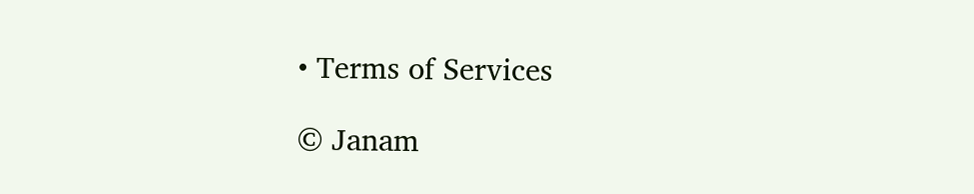• Terms of Services

© Janam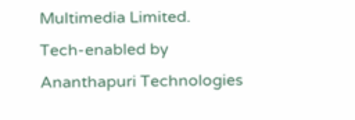Multimedia Limited.
Tech-enabled by Ananthapuri Technologies